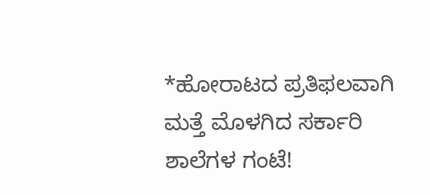*ಹೋರಾಟದ ಪ್ರತಿಫಲವಾಗಿ ಮತ್ತೆ ಮೊಳಗಿದ ಸರ್ಕಾರಿ ಶಾಲೆಗಳ ಗಂಟೆ!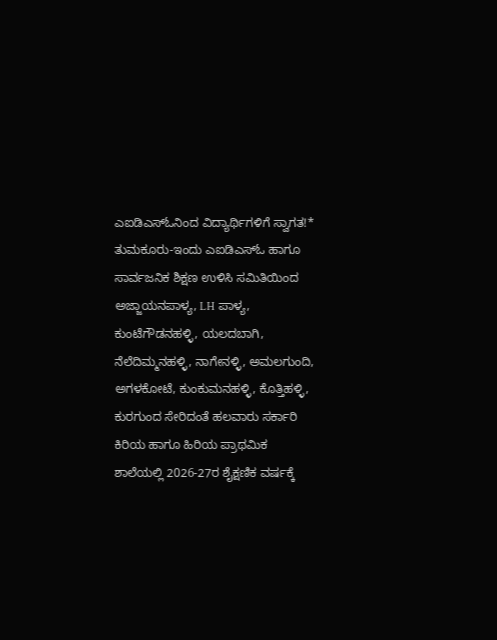ಎಐಡಿಎಸ್ಓನಿಂದ ವಿದ್ಯಾರ್ಥಿಗಳಿಗೆ ಸ್ವಾಗತ!*
ತುಮಕೂರು-ಇಂದು ಎಐಡಿಎಸ್ಓ ಹಾಗೂ ಸಾರ್ವಜನಿಕ ಶಿಕ್ಷಣ ಉಳಿಸಿ ಸಮಿತಿಯಿಂದ ಅಜ್ಜಾಯನಪಾಳ್ಯ, LH ಪಾಳ್ಯ, ಕುಂಟೆಗೌಡನಹಳ್ಳಿ, ಯಲದಬಾಗಿ, ನೆಲೆದಿಮ್ಮನಹಳ್ಳಿ, ನಾಗೇನಳ್ಳಿ, ಅಮಲಗುಂದಿ, ಅಗಳಕೋಟೆ, ಕುಂಕುಮನಹಳ್ಳಿ, ಕೊತ್ತಿಹಳ್ಳಿ, ಕುರಗುಂದ ಸೇರಿದಂತೆ ಹಲವಾರು ಸರ್ಕಾರಿ ಕಿರಿಯ ಹಾಗೂ ಹಿರಿಯ ಪ್ರಾಥಮಿಕ ಶಾಲೆಯಲ್ಲಿ 2026-27ರ ಶೈಕ್ಷಣಿಕ ವರ್ಷಕ್ಕೆ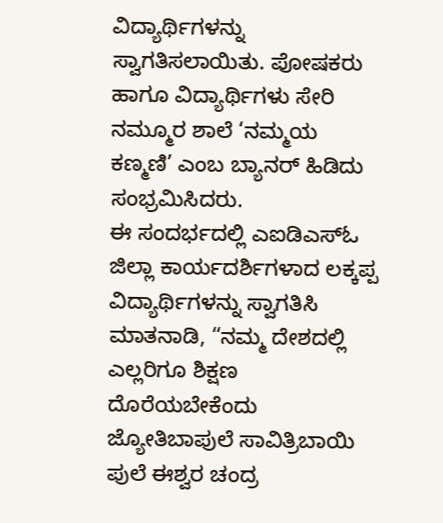ವಿದ್ಯಾರ್ಥಿಗಳನ್ನು ಸ್ವಾಗತಿಸಲಾಯಿತು. ಪೋಷಕರು ಹಾಗೂ ವಿದ್ಯಾರ್ಥಿಗಳು ಸೇರಿ ನಮ್ಮೂರ ಶಾಲೆ ‘ನಮ್ಮಯ ಕಣ್ಮಣಿ’ ಎಂಬ ಬ್ಯಾನರ್ ಹಿಡಿದು ಸಂಭ್ರಮಿಸಿದರು.
ಈ ಸಂದರ್ಭದಲ್ಲಿ ಎಐಡಿಎಸ್ಓ ಜಿಲ್ಲಾ ಕಾರ್ಯದರ್ಶಿಗಳಾದ ಲಕ್ಕಪ್ಪ ವಿದ್ಯಾರ್ಥಿಗಳನ್ನು ಸ್ವಾಗತಿಸಿ ಮಾತನಾಡಿ, “ನಮ್ಮ ದೇಶದಲ್ಲಿ ಎಲ್ಲರಿಗೂ ಶಿಕ್ಷಣ ದೊರೆಯಬೇಕೆಂದು ಜ್ಯೋತಿಬಾಪುಲೆ ಸಾವಿತ್ರಿಬಾಯಿ ಪುಲೆ ಈಶ್ವರ ಚಂದ್ರ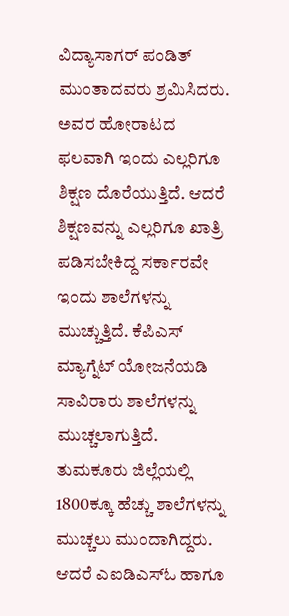ವಿದ್ಯಾಸಾಗರ್ ಪಂಡಿತ್ ಮುಂತಾದವರು ಶ್ರಮಿಸಿದರು. ಅವರ ಹೋರಾಟದ ಫಲವಾಗಿ ಇಂದು ಎಲ್ಲರಿಗೂ ಶಿಕ್ಷಣ ದೊರೆಯುತ್ತಿದೆ. ಆದರೆ ಶಿಕ್ಷಣವನ್ನು ಎಲ್ಲರಿಗೂ ಖಾತ್ರಿ ಪಡಿಸಬೇಕಿದ್ದ ಸರ್ಕಾರವೇ ಇಂದು ಶಾಲೆಗಳನ್ನು ಮುಚ್ಚುತ್ತಿದೆ. ಕೆಪಿಎಸ್ ಮ್ಯಾಗ್ನೆಟ್ ಯೋಜನೆಯಡಿ ಸಾವಿರಾರು ಶಾಲೆಗಳನ್ನು ಮುಚ್ಚಲಾಗುತ್ತಿದೆ. ತುಮಕೂರು ಜಿಲ್ಲೆಯಲ್ಲಿ 1800ಕ್ಕೂ ಹೆಚ್ಚು ಶಾಲೆಗಳನ್ನು ಮುಚ್ಚಲು ಮುಂದಾಗಿದ್ದರು. ಆದರೆ ಎಐಡಿಎಸ್ಓ ಹಾಗೂ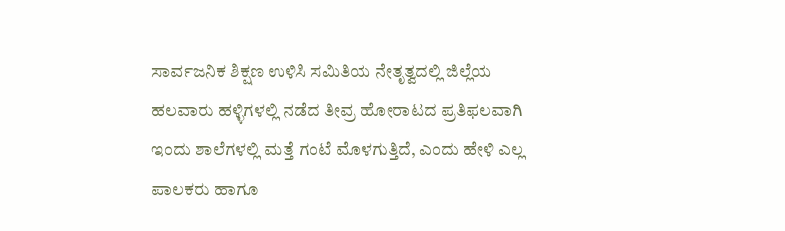ಸಾರ್ವಜನಿಕ ಶಿಕ್ಷಣ ಉಳಿಸಿ ಸಮಿತಿಯ ನೇತೃತ್ವದಲ್ಲಿ ಜಿಲ್ಲೆಯ ಹಲವಾರು ಹಳ್ಳಿಗಳಲ್ಲಿ ನಡೆದ ತೀವ್ರ ಹೋರಾಟದ ಪ್ರತಿಫಲವಾಗಿ ಇಂದು ಶಾಲೆಗಳಲ್ಲಿ ಮತ್ತೆ ಗಂಟೆ ಮೊಳಗುತ್ತಿದೆ, ಎಂದು ಹೇಳಿ ಎಲ್ಲ ಪಾಲಕರು ಹಾಗೂ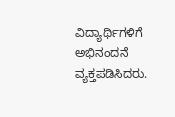ವಿದ್ಯಾರ್ಥಿಗಳಿಗೆ ಅಭಿನಂದನೆ ವ್ಯಕ್ತಪಡಿಸಿದರು.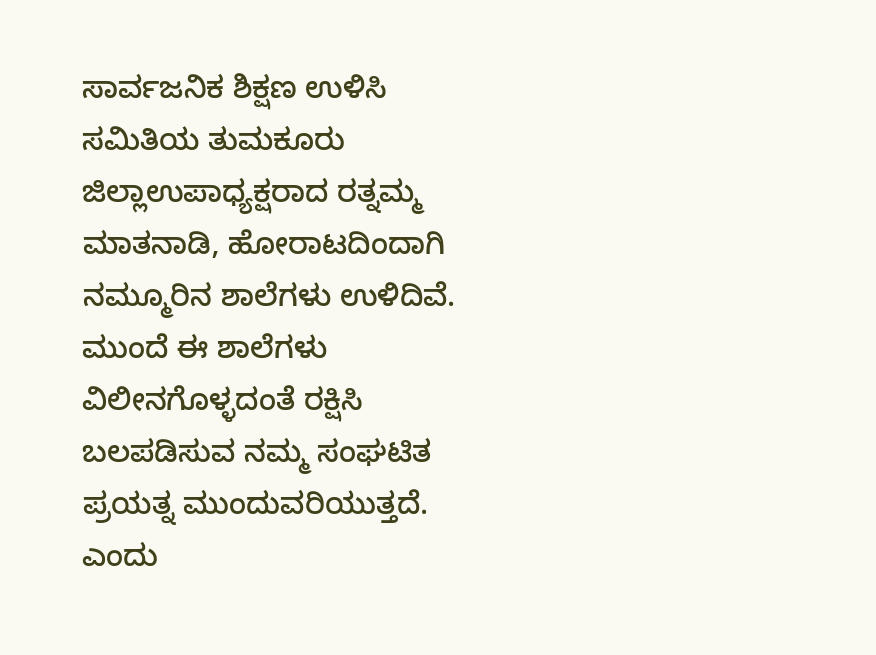ಸಾರ್ವಜನಿಕ ಶಿಕ್ಷಣ ಉಳಿಸಿ ಸಮಿತಿಯ ತುಮಕೂರು ಜಿಲ್ಲಾಉಪಾಧ್ಯಕ್ಷರಾದ ರತ್ನಮ್ಮ ಮಾತನಾಡಿ, ಹೋರಾಟದಿಂದಾಗಿ ನಮ್ಮೂರಿನ ಶಾಲೆಗಳು ಉಳಿದಿವೆ. ಮುಂದೆ ಈ ಶಾಲೆಗಳು ವಿಲೀನಗೊಳ್ಳದಂತೆ ರಕ್ಷಿಸಿ ಬಲಪಡಿಸುವ ನಮ್ಮ ಸಂಘಟಿತ ಪ್ರಯತ್ನ ಮುಂದುವರಿಯುತ್ತದೆ. ಎಂದು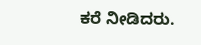ಕರೆ ನೀಡಿದರು.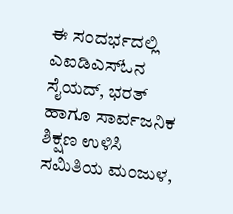ಈ ಸಂದರ್ಭದಲ್ಲಿ ಎಐಡಿಎಸ್ಓನ ಸೈಯದ್, ಭರತ್ ಹಾಗೂ ಸಾರ್ವಜನಿಕ ಶಿಕ್ಷಣ ಉಳಿಸಿ ಸಮಿತಿಯ ಮಂಜುಳ,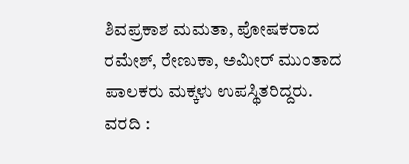ಶಿವಪ್ರಕಾಶ ಮಮತಾ, ಪೋಷಕರಾದ ರಮೇಶ್, ರೇಣುಕಾ, ಅಮೀರ್ ಮುಂತಾದ ಪಾಲಕರು ಮಕ್ಕಳು ಉಪಸ್ಥಿತರಿದ್ದರು.
ವರದಿ :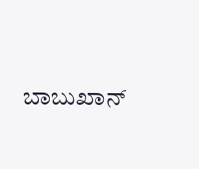ಬಾಬುಖಾನ್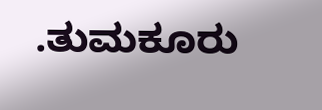.ತುಮಕೂರು